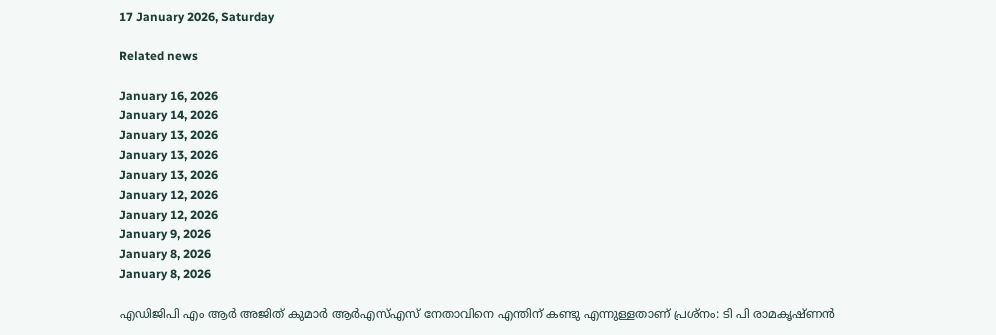17 January 2026, Saturday

Related news

January 16, 2026
January 14, 2026
January 13, 2026
January 13, 2026
January 13, 2026
January 12, 2026
January 12, 2026
January 9, 2026
January 8, 2026
January 8, 2026

എഡിജിപി എം ആര്‍ അജിത് കുമാര്‍ ആര്‍എസ്എസ് നേതാവിനെ എന്തിന് കണ്ടു എന്നുള്ളതാണ് പ്രശ്നം: ടി പി രാമകൃഷ്ണന്‍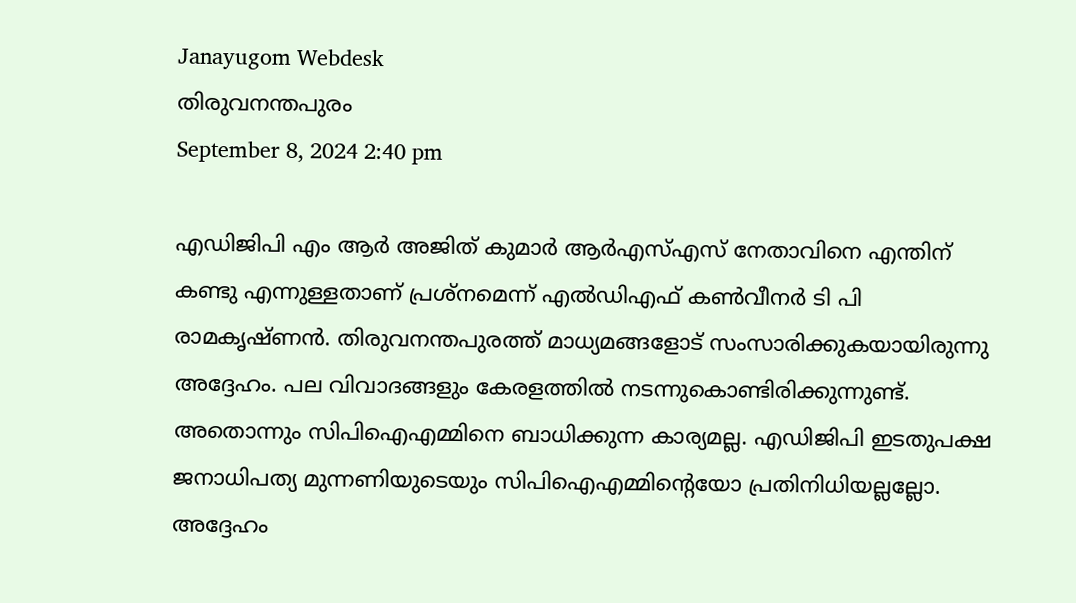Janayugom Webdesk
തിരുവനന്തപുരം
September 8, 2024 2:40 pm

എഡിജിപി എം ആര്‍ അജിത് കുമാര്‍ ആര്‍എസ്എസ് നേതാവിനെ എന്തിന് കണ്ടു എന്നുള്ളതാണ് പ്രശ്നമെന്ന് എല്‍ഡിഎഫ് കണ്‍വീനര്‍ ടി പി രാമകൃഷ്ണന്‍. തിരുവനന്തപുരത്ത് മാധ്യമങ്ങളോട് സംസാരിക്കുകയായിരുന്നു അദ്ദേഹം. പല വിവാദങ്ങളും കേരളത്തില്‍ നടന്നുകൊണ്ടിരിക്കുന്നുണ്ട്. അതൊന്നും സിപിഐഎമ്മിനെ ബാധിക്കുന്ന കാര്യമല്ല. എഡിജിപി ഇടതുപക്ഷ ജനാധിപത്യ മുന്നണിയുടെയും സിപിഐഎമ്മിന്റെയോ പ്രതിനിധിയല്ലല്ലോ. അദ്ദേഹം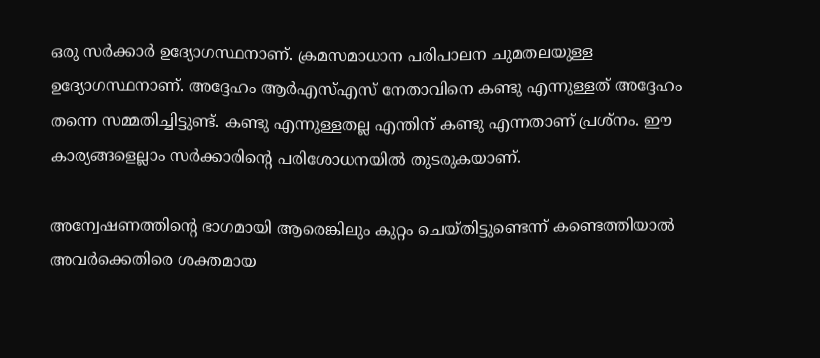ഒരു സര്‍ക്കാര്‍ ഉദ്യോഗസ്ഥനാണ്. ക്രമസമാധാന പരിപാലന ചുമതലയുള്ള ഉദ്യോഗസ്ഥനാണ്. അദ്ദേഹം ആര്‍എസ്എസ് നേതാവിനെ കണ്ടു എന്നുള്ളത് അദ്ദേഹം തന്നെ സമ്മതിച്ചിട്ടുണ്ട്. കണ്ടു എന്നുള്ളതല്ല എന്തിന് കണ്ടു എന്നതാണ് പ്രശ്നം. ഈ കാര്യങ്ങളെല്ലാം സര്‍ക്കാരിന്റെ പരിശോധനയില്‍ തുടരുകയാണ്.

അന്വേഷണത്തിന്റെ ഭാഗമായി ആരെങ്കിലും കുറ്റം ചെയ്തിട്ടുണ്ടെന്ന് കണ്ടെത്തിയാല്‍ അവര്‍ക്കെതിരെ ശക്തമായ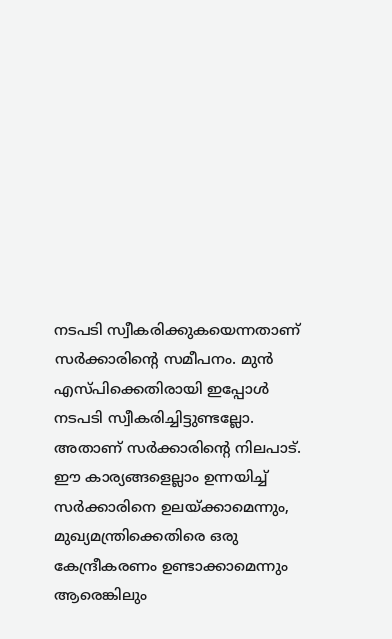നടപടി സ്വീകരിക്കുകയെന്നതാണ് സര്‍ക്കാരിന്റെ സമീപനം. മുന്‍ എസ്‌പിക്കെതിരായി ഇപ്പോള്‍ നടപടി സ്വീകരിച്ചിട്ടുണ്ടല്ലോ. അതാണ് സര്‍ക്കാരിന്റെ നിലപാട്. ഈ കാര്യങ്ങളെല്ലാം ഉന്നയിച്ച് സര്‍ക്കാരിനെ ഉലയ്ക്കാമെന്നും, മുഖ്യമന്ത്രിക്കെതിരെ ഒരു കേന്ദ്രീകരണം ഉണ്ടാക്കാമെന്നും ആരെങ്കിലും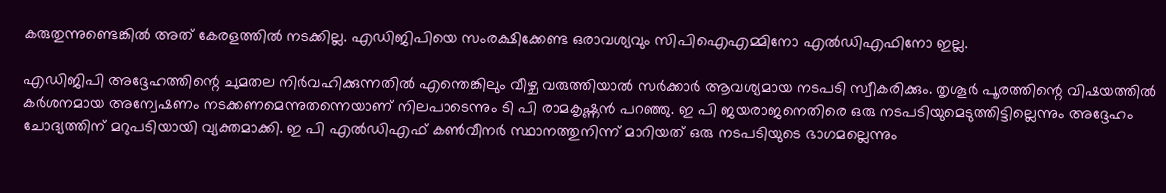കരുതുന്നുണ്ടെങ്കില്‍ അത് കേരളത്തില്‍ നടക്കില്ല. എഡിജിപിയെ സംരക്ഷിക്കേണ്ട ഒരാവശ്യവും സിപിഐഎമ്മിനോ എല്‍ഡിഎഫിനോ ഇല്ല.

എഡിജിപി അദ്ദേഹത്തിന്റെ ചുമതല നിര്‍വഹിക്കുന്നതില്‍ എന്തെങ്കിലും വീഴ്ച വരുത്തിയാല്‍ സര്‍ക്കാര്‍ ആവശ്യമായ നടപടി സ്വീകരിക്കും. തൃശൂര്‍ പൂരത്തിന്റെ വിഷയത്തില്‍ കര്‍ശനമായ അന്വേഷണം നടക്കണമെന്നുതന്നെയാണ് നിലപാടെന്നും ടി പി രാമകൃഷ്ണന്‍ പറഞ്ഞു. ഇ പി ജയരാജനെതിരെ ഒരു നടപടിയുമെടുത്തിട്ടില്ലെന്നും അദ്ദേഹം ചോദ്യത്തിന് മറുപടിയായി വ്യക്തമാക്കി. ഇ പി എല്‍ഡിഎഫ് കണ്‍വീനര്‍ സ്ഥാനത്തുനിന്ന് മാറിയത് ഒരു നടപടിയുടെ ഭാഗമല്ലെന്നും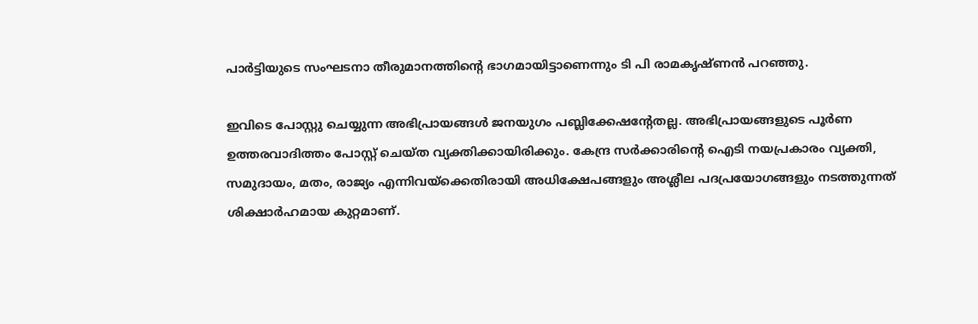പാര്‍ട്ടിയുടെ സംഘടനാ തീരുമാനത്തിന്റെ ഭാഗമായിട്ടാണെന്നും ടി പി രാമകൃഷ്ണന്‍ പറഞ്ഞു.

ഇവിടെ പോസ്റ്റു ചെയ്യുന്ന അഭിപ്രായങ്ങള്‍ ജനയുഗം പബ്ലിക്കേഷന്റേതല്ല. അഭിപ്രായങ്ങളുടെ പൂര്‍ണ ഉത്തരവാദിത്തം പോസ്റ്റ് ചെയ്ത വ്യക്തിക്കായിരിക്കും. കേന്ദ്ര സര്‍ക്കാരിന്റെ ഐടി നയപ്രകാരം വ്യക്തി, സമുദായം, മതം, രാജ്യം എന്നിവയ്‌ക്കെതിരായി അധിക്ഷേപങ്ങളും അശ്ലീല പദപ്രയോഗങ്ങളും നടത്തുന്നത് ശിക്ഷാര്‍ഹമായ കുറ്റമാണ്.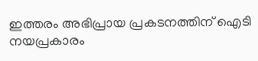ഇത്തരം അഭിപ്രായ പ്രകടനത്തിന് ഐടി നയപ്രകാരം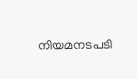നിയമനടപടി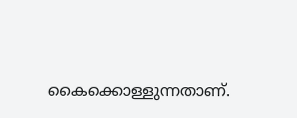കൈക്കൊള്ളുന്നതാണ്.